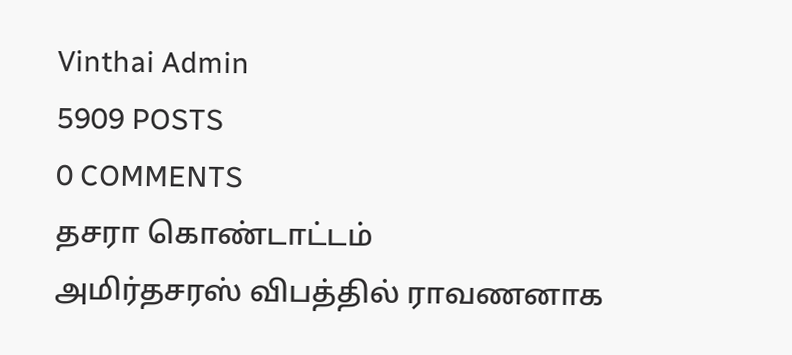Vinthai Admin
5909 POSTS
0 COMMENTS
தசரா கொண்டாட்டம்
அமிர்தசரஸ் விபத்தில் ராவணனாக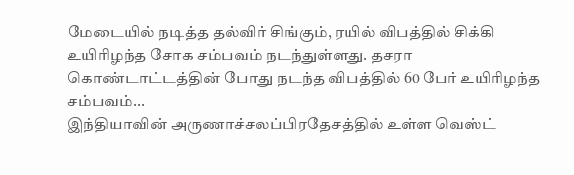மேடையில் நடித்த தல்விர் சிங்கும், ரயில் விபத்தில் சிக்கி உயிரிழந்த சோக சம்பவம் நடந்துள்ளது. தசரா கொண்டாட்டத்தின் போது நடந்த விபத்தில் 60 பேர் உயிரிழந்த சம்பவம்...
இந்தியாவின் அருணாச்சலப்பிரதேசத்தில் உள்ள வெஸ்ட்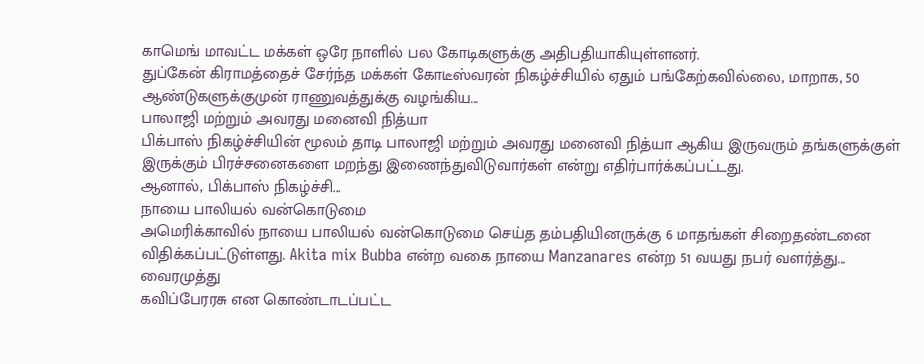காமெங் மாவட்ட மக்கள் ஒரே நாளில் பல கோடிகளுக்கு அதிபதியாகியுள்ளனர்.
துப்கேன் கிராமத்தைச் சேர்ந்த மக்கள் கோடீஸ்வரன் நிகழ்ச்சியில் ஏதும் பங்கேற்கவில்லை, மாறாக, 50 ஆண்டுகளுக்குமுன் ராணுவத்துக்கு வழங்கிய...
பாலாஜி மற்றும் அவரது மனைவி நித்யா
பிக்பாஸ் நிகழ்ச்சியின் மூலம் தாடி பாலாஜி மற்றும் அவரது மனைவி நித்யா ஆகிய இருவரும் தங்களுக்குள் இருக்கும் பிரச்சனைகளை மறந்து இணைந்துவிடுவார்கள் என்று எதிர்பார்க்கப்பட்டது.
ஆனால், பிக்பாஸ் நிகழ்ச்சி...
நாயை பாலியல் வன்கொடுமை
அமெரிக்காவில் நாயை பாலியல் வன்கொடுமை செய்த தம்பதியினருக்கு 6 மாதங்கள் சிறைதண்டனை விதிக்கப்பட்டுள்ளது. Akita mix Bubba என்ற வகை நாயை Manzanares என்ற 51 வயது நபர் வளர்த்து...
வைரமுத்து
கவிப்பேரரசு என கொண்டாடப்பட்ட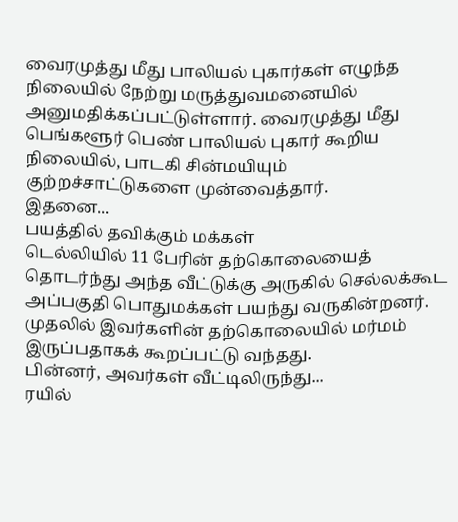வைரமுத்து மீது பாலியல் புகார்கள் எழுந்த நிலையில் நேற்று மருத்துவமனையில் அனுமதிக்கப்பட்டுள்ளார். வைரமுத்து மீது பெங்களூர் பெண் பாலியல் புகார் கூறிய நிலையில், பாடகி சின்மயியும் குற்றச்சாட்டுகளை முன்வைத்தார்.
இதனை...
பயத்தில் தவிக்கும் மக்கள்
டெல்லியில் 11 பேரின் தற்கொலையைத் தொடர்ந்து அந்த வீட்டுக்கு அருகில் செல்லக்கூட அப்பகுதி பொதுமக்கள் பயந்து வருகின்றனர். முதலில் இவர்களின் தற்கொலையில் மர்மம் இருப்பதாகக் கூறப்பட்டு வந்தது.
பின்னர், அவர்கள் வீட்டிலிருந்து...
ரயில்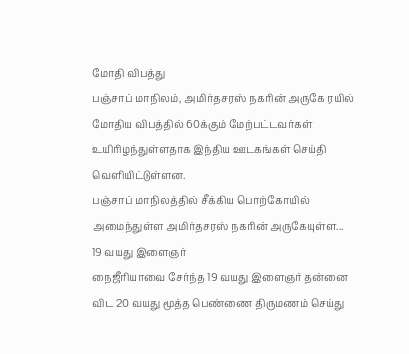மோதி விபத்து
பஞ்சாப் மாநிலம், அமிர்தசரஸ் நகரின் அருகே ரயில் மோதிய விபத்தில் 60க்கும் மேற்பட்டவர்கள் உயிரிழந்துள்ளதாக இந்திய ஊடகங்கள் செய்தி வெளியிட்டுள்ளன.
பஞ்சாப் மாநிலத்தில் சீக்கிய பொற்கோயில் அமைந்துள்ள அமிர்தசரஸ் நகரின் அருகேயுள்ள...
19 வயது இளைஞர்
நைஜீரியாவை சேர்ந்த 19 வயது இளைஞர் தன்னை விட 20 வயது மூத்த பெண்ணை திருமணம் செய்து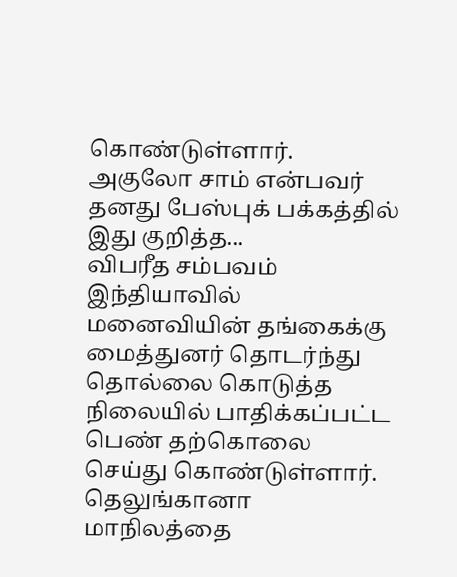கொண்டுள்ளார். அகுலோ சாம் என்பவர் தனது பேஸ்புக் பக்கத்தில் இது குறித்த...
விபரீத சம்பவம்
இந்தியாவில் மனைவியின் தங்கைக்கு மைத்துனர் தொடர்ந்து தொல்லை கொடுத்த நிலையில் பாதிக்கப்பட்ட பெண் தற்கொலை செய்து கொண்டுள்ளார். தெலுங்கானா மாநிலத்தை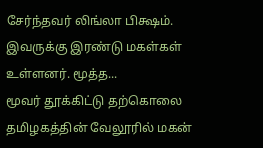சேர்ந்தவர் லிங்லா பிக்ஷம். இவருக்கு இரண்டு மகள்கள் உள்ளனர். மூத்த...
மூவர் தூக்கிட்டு தற்கொலை
தமிழகத்தின் வேலூரில் மகன்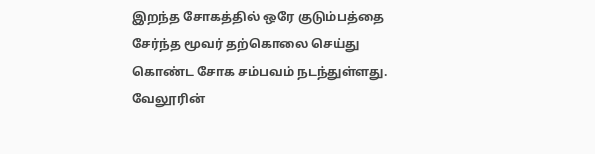இறந்த சோகத்தில் ஒரே குடும்பத்தை சேர்ந்த மூவர் தற்கொலை செய்து கொண்ட சோக சம்பவம் நடந்துள்ளது. வேலூரின்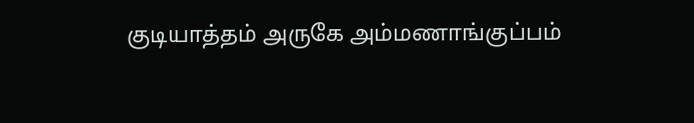குடியாத்தம் அருகே அம்மணாங்குப்பம்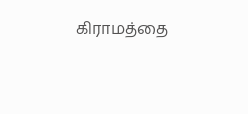கிராமத்தை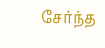சேர்ந்த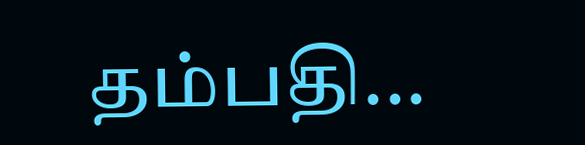தம்பதி...